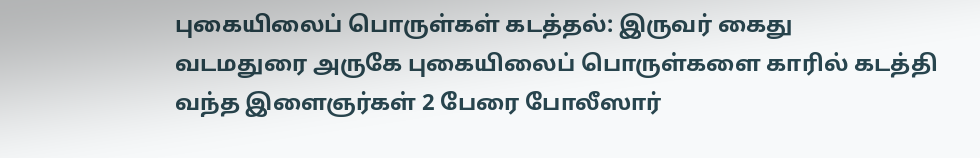புகையிலைப் பொருள்கள் கடத்தல்: இருவர் கைது
வடமதுரை அருகே புகையிலைப் பொருள்களை காரில் கடத்தி வந்த இளைஞர்கள் 2 பேரை போலீஸார்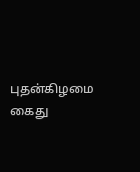புதன்கிழமை கைது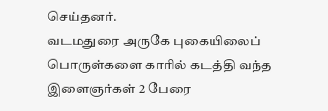செய்தனர்.
வடமதுரை அருகே புகையிலைப் பொருள்களை காரில் கடத்தி வந்த இளைஞர்கள் 2 பேரை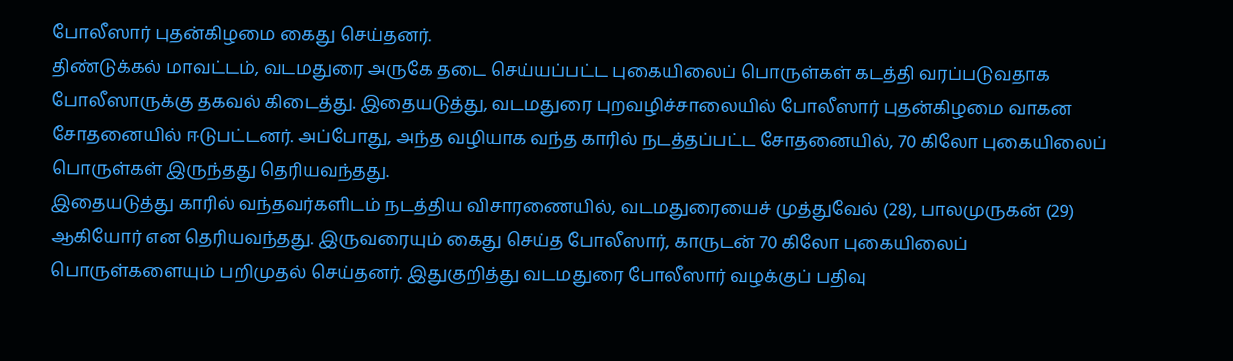போலீஸார் புதன்கிழமை கைது செய்தனர்.
திண்டுக்கல் மாவட்டம், வடமதுரை அருகே தடை செய்யப்பட்ட புகையிலைப் பொருள்கள் கடத்தி வரப்படுவதாக போலீஸாருக்கு தகவல் கிடைத்து. இதையடுத்து, வடமதுரை புறவழிச்சாலையில் போலீஸார் புதன்கிழமை வாகன சோதனையில் ஈடுபட்டனர். அப்போது, அந்த வழியாக வந்த காரில் நடத்தப்பட்ட சோதனையில், 70 கிலோ புகையிலைப் பொருள்கள் இருந்தது தெரியவந்தது.
இதையடுத்து காரில் வந்தவர்களிடம் நடத்திய விசாரணையில், வடமதுரையைச் முத்துவேல் (28), பாலமுருகன் (29) ஆகியோர் என தெரியவந்தது. இருவரையும் கைது செய்த போலீஸார், காருடன் 70 கிலோ புகையிலைப் பொருள்களையும் பறிமுதல் செய்தனர். இதுகுறித்து வடமதுரை போலீஸார் வழக்குப் பதிவு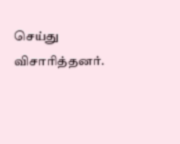செய்து விசாரித்தனர்.